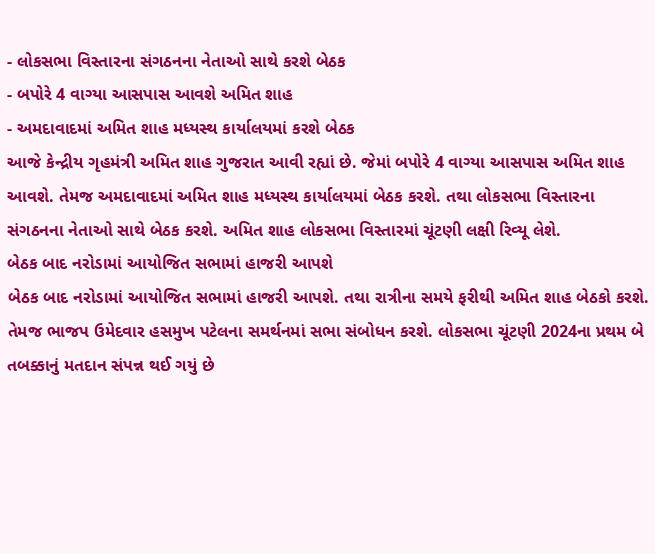- લોકસભા વિસ્તારના સંગઠનના નેતાઓ સાથે કરશે બેઠક
- બપોરે 4 વાગ્યા આસપાસ આવશે અમિત શાહ
- અમદાવાદમાં અમિત શાહ મધ્યસ્થ કાર્યાલયમાં કરશે બેઠક
આજે કેન્દ્રીય ગૃહમંત્રી અમિત શાહ ગુજરાત આવી રહ્યાં છે. જેમાં બપોરે 4 વાગ્યા આસપાસ અમિત શાહ આવશે. તેમજ અમદાવાદમાં અમિત શાહ મધ્યસ્થ કાર્યાલયમાં બેઠક કરશે. તથા લોકસભા વિસ્તારના સંગઠનના નેતાઓ સાથે બેઠક કરશે. અમિત શાહ લોકસભા વિસ્તારમાં ચૂંટણી લક્ષી રિવ્યૂ લેશે.
બેઠક બાદ નરોડામાં આયોજિત સભામાં હાજરી આપશે
બેઠક બાદ નરોડામાં આયોજિત સભામાં હાજરી આપશે. તથા રાત્રીના સમયે ફરીથી અમિત શાહ બેઠકો કરશે. તેમજ ભાજપ ઉમેદવાર હસમુખ પટેલના સમર્થનમાં સભા સંબોધન કરશે. લોકસભા ચૂંટણી 2024ના પ્રથમ બે તબક્કાનું મતદાન સંપન્ન થઈ ગયું છે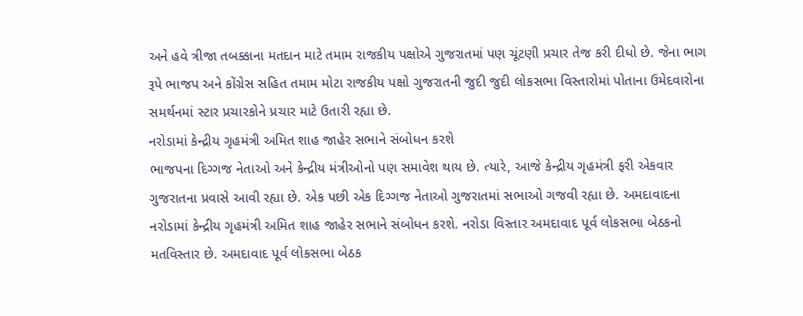અને હવે ત્રીજા તબક્કાના મતદાન માટે તમામ રાજકીય પક્ષોએ ગુજરાતમાં પણ ચૂંટણી પ્રચાર તેજ કરી દીધો છે. જેના ભાગ રૂપે ભાજપ અને કોંગ્રેસ સહિત તમામ મોટા રાજકીય પક્ષો ગુજરાતની જુદી જુદી લોકસભા વિસ્તારોમાં પોતાના ઉમેદવારોના સમર્થનમાં સ્ટાર પ્રચારકોને પ્રચાર માટે ઉતારી રહ્યા છે.
નરોડામાં કેન્દ્રીય ગૃહમંત્રી અમિત શાહ જાહેર સભાને સંબોધન કરશે
ભાજપના દિગ્ગજ નેતાઓ અને કેન્દ્રીય મંત્રીઓનો પણ સમાવેશ થાય છે. ત્યારે, આજે કેન્દ્રીય ગૃહમંત્રી ફરી એકવાર ગુજરાતના પ્રવાસે આવી રહ્યા છે. એક પછી એક દિગ્ગજ નેતાઓ ગુજરાતમાં સભાઓ ગજવી રહ્યા છે. અમદાવાદના નરોડામાં કેન્દ્રીય ગૃહમંત્રી અમિત શાહ જાહેર સભાને સંબોધન કરશે. નરોડા વિસ્તાર અમદાવાદ પૂર્વ લોકસભા બેઠકનો મતવિસ્તાર છે. અમદાવાદ પૂર્વ લોકસભા બેઠક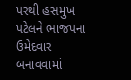પરથી હસમુખ પટેલને ભાજપના ઉમેદવાર બનાવવામાં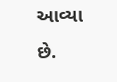આવ્યા છે.